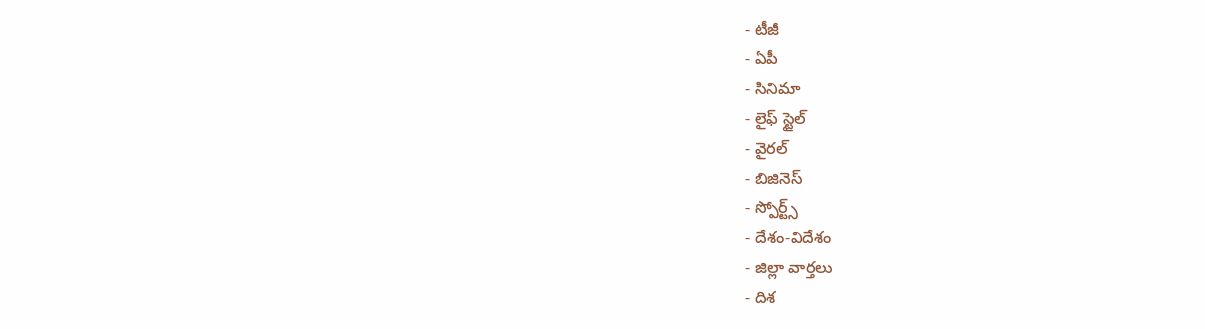- టీజీ
- ఏపీ
- సినిమా
- లైఫ్ స్టైల్
- వైరల్
- బిజినెస్
- స్పోర్ట్స్
- దేశం-విదేశం
- జిల్లా వార్తలు
- దిశ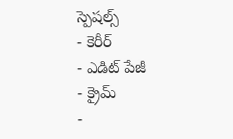స్పెషల్స్
- కెరీర్
- ఎడిట్ పేజీ
- క్రైమ్
-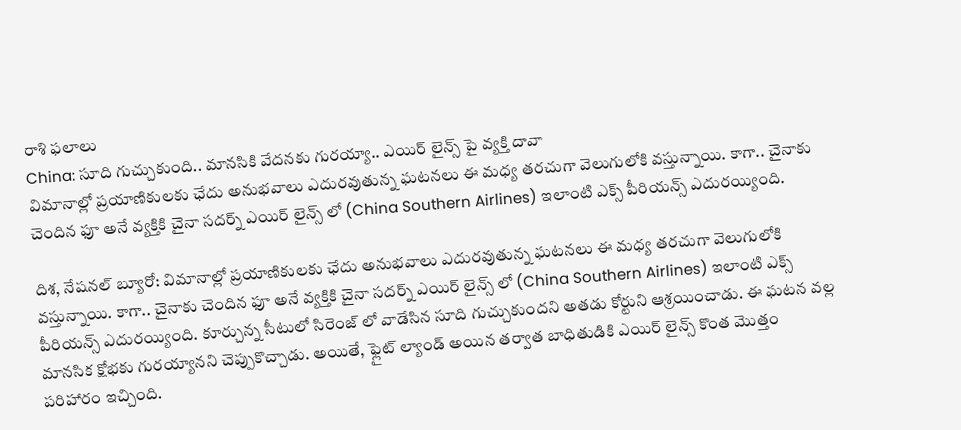రాశి ఫలాలు
China: సూది గుచ్చుకుంది.. మానసికి వేదనకు గురయ్యా.. ఎయిర్ లైన్స్ పై వ్యక్తి దావా
విమానాల్లో ప్రయాణికులకు ఛేదు అనుభవాలు ఎదురవుతున్న ఘటనలు ఈ మధ్య తరచుగా వెలుగులోకి వస్తున్నాయి. కాగా.. చైనాకు చెందిన ఫూ అనే వ్యక్తికి చైనా సదర్న్ ఎయిర్ లైన్స్ లో (China Southern Airlines) ఇలాంటి ఎక్స్ పీరియన్స్ ఎదురయ్యింది.

దిశ, నేషనల్ బ్యూరో: విమానాల్లో ప్రయాణికులకు ఛేదు అనుభవాలు ఎదురవుతున్న ఘటనలు ఈ మధ్య తరచుగా వెలుగులోకి వస్తున్నాయి. కాగా.. చైనాకు చెందిన ఫూ అనే వ్యక్తికి చైనా సదర్న్ ఎయిర్ లైన్స్ లో (China Southern Airlines) ఇలాంటి ఎక్స్ పీరియన్స్ ఎదురయ్యింది. కూర్చున్న సీటులో సిరెంజ్ లో వాడేసిన సూది గుచ్చుకుందని అతడు కోర్టుని ఆశ్రయించాడు. ఈ ఘటన వల్ల మానసిక క్షోభకు గురయ్యానని చెప్పుకొచ్చాడు. అయితే, ఫ్లైట్ ల్యాండ్ అయిన తర్వాత బాధితుడికి ఎయిర్ లైన్స్ కొంత మొత్తం పరిహారం ఇచ్చింది.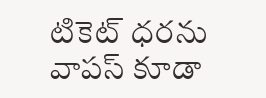టికెట్ ధరను వాపస్ కూడా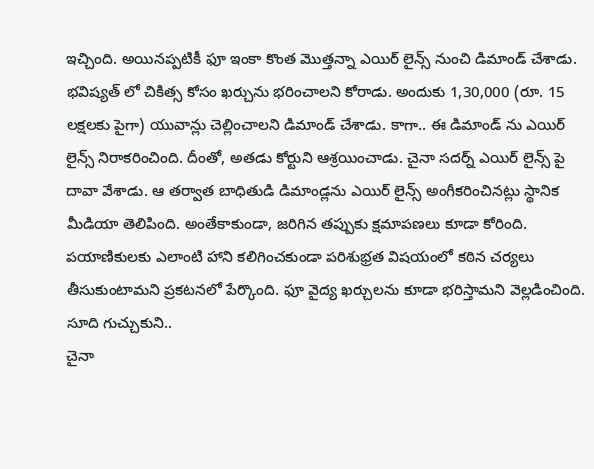ఇచ్చింది. అయినప్పటికీ ఫూ ఇంకా కొంత మొత్తన్నా ఎయిర్ లైన్స్ నుంచి డిమాండ్ చేశాడు. భవిష్యత్ లో చికిత్స కోసం ఖర్చును భరించాలని కోరాడు. అందుకు 1,30,000 (రూ. 15 లక్షలకు పైగా) యువాన్లు చెల్లించాలని డిమాండ్ చేశాడు. కాగా.. ఈ డిమాండ్ ను ఎయిర్ లైన్స్ నిరాకరించింది. దీంతో, అతడు కోర్టుని ఆశ్రయించాడు. చైనా సదర్న్ ఎయిర్ లైన్స్ పై దావా వేశాడు. ఆ తర్వాత బాధితుడి డిమాండ్లను ఎయిర్ లైన్స్ అంగీకరించినట్లు స్థానిక మీడియా తెలిపింది. అంతేకాకుండా, జరిగిన తప్పుకు క్షమాపణలు కూడా కోరింది. పయాణికులకు ఎలాంటి హాని కలిగించకుండా పరిశుభ్రత విషయంలో కఠిన చర్యలు తీసుకుంటామని ప్రకటనలో పేర్కొంది. ఫూ వైద్య ఖర్చులను కూడా భరిస్తామని వెల్లడించింది.
సూది గుచ్చుకుని..
చైనా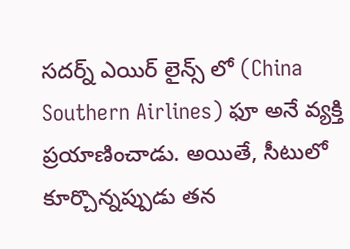సదర్న్ ఎయిర్ లైన్స్ లో (China Southern Airlines) ఫూ అనే వ్యక్తి ప్రయాణించాడు. అయితే, సీటులో కూర్చొన్నప్పుడు తన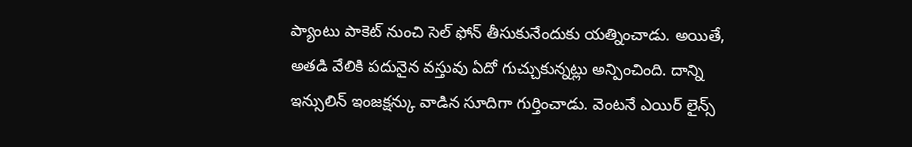ప్యాంటు పాకెట్ నుంచి సెల్ ఫోన్ తీసుకునేందుకు యత్నించాడు. అయితే, అతడి వేలికి పదునైన వస్తువు ఏదో గుచ్చుకున్నట్లు అన్పించింది. దాన్ని ఇన్సులిన్ ఇంజక్షన్కు వాడిన సూదిగా గుర్తించాడు. వెంటనే ఎయిర్ లైన్స్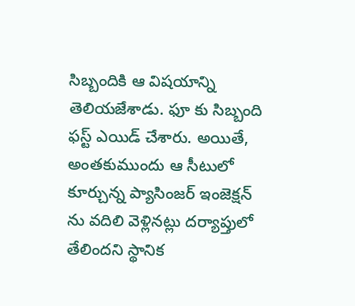సిబ్బందికి ఆ విషయాన్ని తెలియజేశాడు. ఫూ కు సిబ్బంది ఫస్ట్ ఎయిడ్ చేశారు. అయితే, అంతకుముందు ఆ సీటులో కూర్చున్న ప్యాసింజర్ ఇంజెక్షన్ ను వదిలి వెళ్లినట్లు దర్యాప్తులో తేలిందని స్థానిక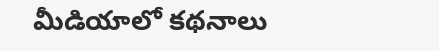మీడియాలో కథనాలు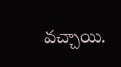వచ్చాయి.